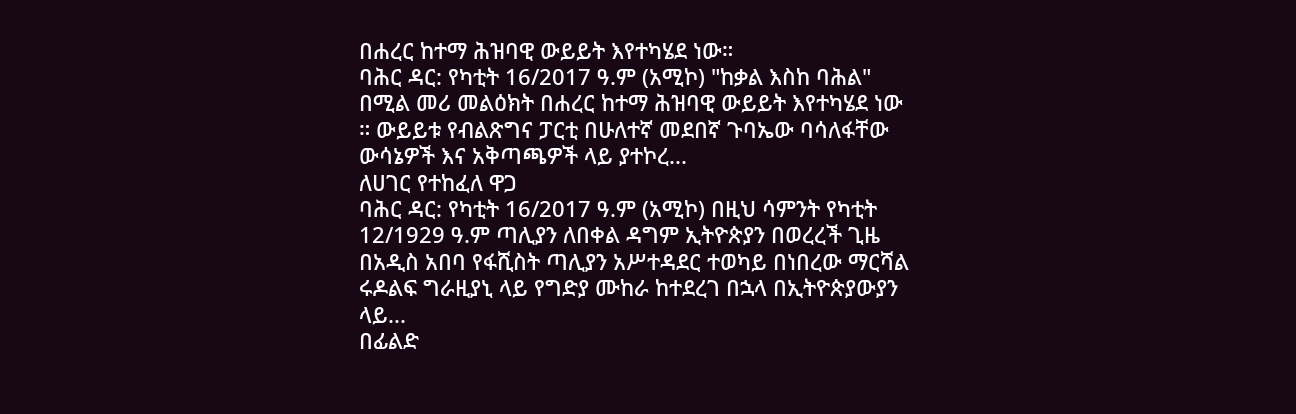በሐረር ከተማ ሕዝባዊ ውይይት እየተካሄደ ነው።
ባሕር ዳር: የካቲት 16/2017 ዓ.ም (አሚኮ) "ከቃል እስከ ባሕል" በሚል መሪ መልዕክት በሐረር ከተማ ሕዝባዊ ውይይት እየተካሄደ ነው ። ውይይቱ የብልጽግና ፓርቲ በሁለተኛ መደበኛ ጉባኤው ባሳለፋቸው ውሳኔዎች እና አቅጣጫዎች ላይ ያተኮረ...
ለሀገር የተከፈለ ዋጋ
ባሕር ዳር: የካቲት 16/2017 ዓ.ም (አሚኮ) በዚህ ሳምንት የካቲት 12/1929 ዓ.ም ጣሊያን ለበቀል ዳግም ኢትዮጵያን በወረረች ጊዜ በአዲስ አበባ የፋሺስት ጣሊያን አሥተዳደር ተወካይ በነበረው ማርሻል ሩዶልፍ ግራዚያኒ ላይ የግድያ ሙከራ ከተደረገ በኋላ በኢትዮጵያውያን ላይ...
በፊልድ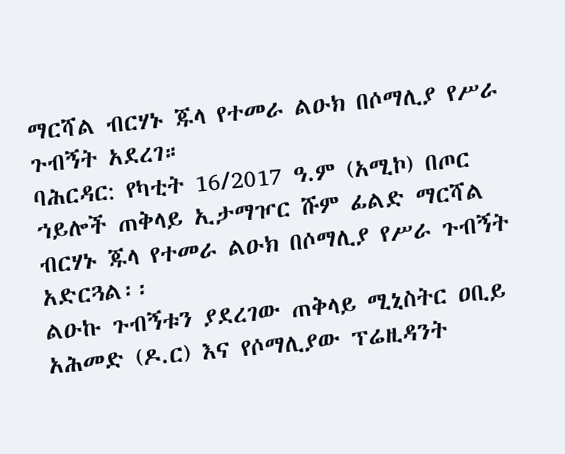ማርሻል ብርሃኑ ጁላ የተመራ ልዑክ በሶማሊያ የሥራ ጉብኝት አደረገ።
ባሕርዳር: የካቲት 16/2017 ዓ.ም (አሚኮ) በጦር ኀይሎች ጠቅላይ ኢታማዦር ሹም ፊልድ ማርሻል ብርሃኑ ጁላ የተመራ ልዑክ በሶማሊያ የሥራ ጉብኝት አድርጓል፡፡
ልዑኩ ጉብኝቱን ያደረገው ጠቅላይ ሚኒስትር ዐቢይ አሕመድ (ዶ.ር) እና የሶማሊያው ፕሬዚዳንት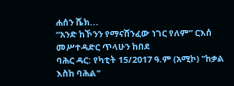ሐሰን ሼክ...
“አንድ ከኾንን የማናሸንፈው ነገር የለም” ርእሰ መሥተዳድር ጥላሁን ከበደ
ባሕር ዳር: የካቲት 15/2017 ዓ.ም (አሚኮ) "ከቃል እስከ ባሕል"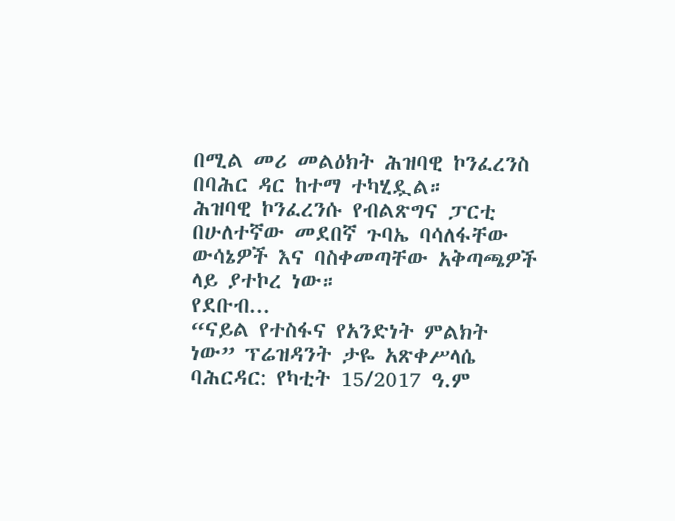በሚል መሪ መልዕክት ሕዝባዊ ኮንፈረንስ በባሕር ዳር ከተማ ተካሂዷል።
ሕዝባዊ ኮንፈረንሱ የብልጽግና ፓርቲ በሁለተኛው መደበኛ ጉባኤ ባሳለፋቸው ውሳኔዎች እና ባስቀመጣቸው አቅጣጫዎች ላይ ያተኮረ ነው።
የደቡብ...
“ናይል የተስፋና የአንድነት ምልክት ነው” ፕሬዝዳንት ታዬ አጽቀሥላሴ
ባሕርዳር: የካቲት 15/2017 ዓ.ም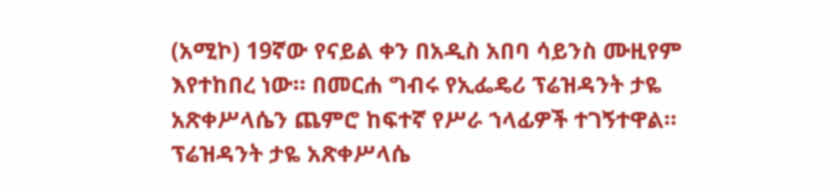(አሚኮ) 19ኛው የናይል ቀን በአዲስ አበባ ሳይንስ ሙዚየም እየተከበረ ነው። በመርሐ ግብሩ የኢፌዴሪ ፕሬዝዳንት ታዬ አጽቀሥላሴን ጨምሮ ከፍተኛ የሥራ ኀላፊዎች ተገኝተዋል።
ፕሬዝዳንት ታዬ አጽቀሥላሴ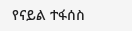የናይል ተፋሰስ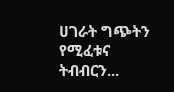ሀገራት ግጭትን የሚፈቱና ትብብርን...